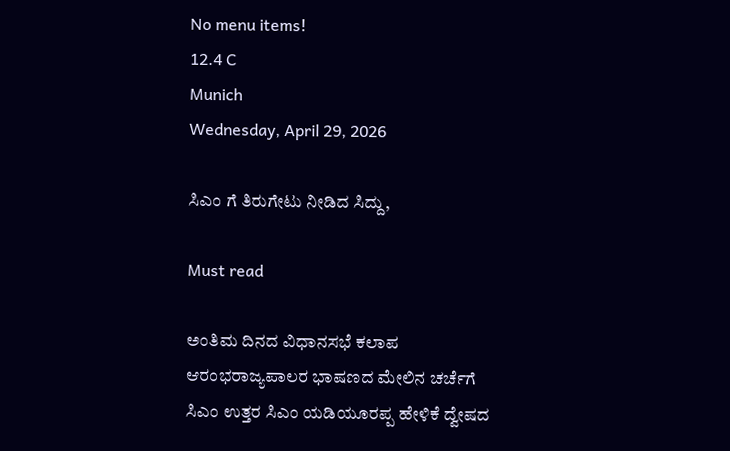No menu items!
12.4 C
Munich
Wednesday, April 29, 2026

ಸಿಎಂ ಗೆ ತಿರುಗೇಟು ನೀಡಿದ ಸಿದ್ದು,

Must read

ಅಂತಿಮ ದಿನದ ವಿಧಾನಸಭೆ ಕಲಾಪ ಆರಂಭರಾಜ್ಯಪಾಲರ ಭಾಷಣದ ಮೇಲಿನ ಚರ್ಚೆಗೆ ಸಿಎಂ ಉತ್ತರ ಸಿಎಂ ಯಡಿಯೂರಪ್ಪ ಹೇಳಿಕೆ ದ್ವೇಷದ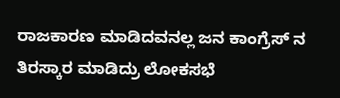ರಾಜಕಾರಣ ಮಾಡಿದವನಲ್ಲ ಜನ ಕಾಂಗ್ರೆಸ್ ನ ತಿರಸ್ಕಾರ ಮಾಡಿದ್ರು ಲೋಕಸಭೆ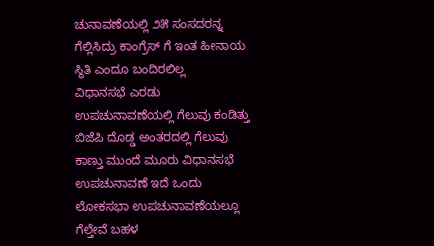ಚುನಾವಣೆಯಲ್ಲಿ ೨೫ ಸಂಸದರನ್ನ ಗೆಲ್ಲಿಸಿದ್ರು ಕಾಂಗ್ರೆಸ್ ಗೆ ಇಂತ ಹೀನಾಯ ಸ್ಥಿತಿ ಎಂದೂ ಬಂದಿರಲಿಲ್ಲ
ವಿಧಾನಸಭೆ ಎರಡು ಉಪಚುನಾವಣೆಯಲ್ಲಿ ಗೆಲುವು ಕಂಡಿತ್ತು ಬಿಜೆಪಿ ದೊಡ್ಡ ಅಂತರದಲ್ಲಿ ಗೆಲುವು ಕಾಣ್ತು ಮುಂದೆ ಮೂರು ವಿಧಾನಸಭೆ ಉಪಚುನಾವಣೆ ಇದೆ ಒಂದು ಲೋಕಸಭಾ ಉಪಚುನಾವಣೆಯಲ್ಲೂ ಗೆಲ್ತೇವೆ ಬಹಳ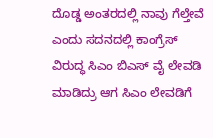ದೊಡ್ಡ ಅಂತರದಲ್ಲಿ ನಾವು ಗೆಲ್ತೇವೆ ಎಂದು ಸದನದಲ್ಲಿ ಕಾಂಗ್ರೆಸ್ ವಿರುದ್ಧ ಸಿಎಂ ಬಿಎಸ್ ವೈ ಲೇವಡಿ ಮಾಡಿದ್ರು ಆಗ ಸಿಎಂ ಲೇವಡಿಗೆ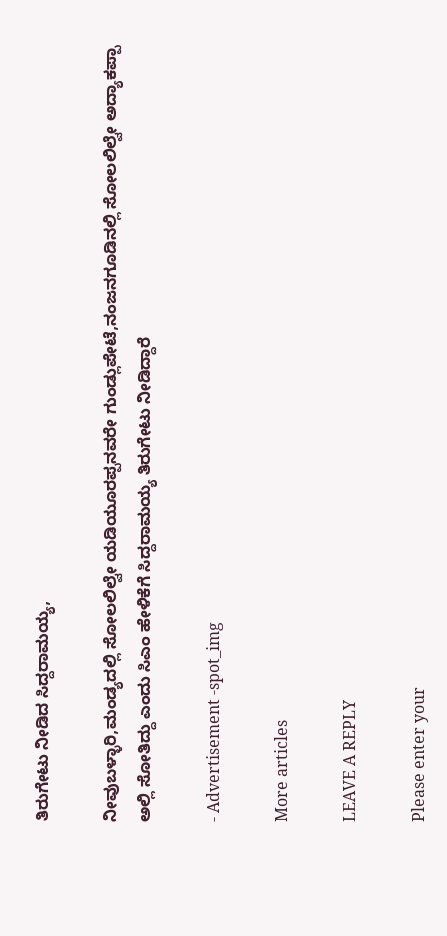ತಿರುಗೇಟು ನೀಡಿದ ಸಿದ್ದರಾಮಯ್ಯ,

ನೀವು‌ಬಳ್ಳಾರಿ,ಮಂಡ್ಯದಲ್ಲಿ ಸೋಲಲಿಲ್ವೇ ಯಡಿಯೂರಪ್ಪನವರೇ ಗುಂಡ್ಲುಪೇಟೆ,ನಂಜನಗೂಡಿನಲ್ಲಿ ಸೋಲಲಿಲ್ವೇ ಅದ್ಯಾಕಪ್ಪಾ ಅಲ್ಲಿ ಸೋತಿದ್ದು ಎಂದು ಸಿಎಂ ಹೇಳಿಕೆಗೆ ಸಿದ್ದರಾಮಯ್ಯ ತಿರುಗೇಟು ನೀಡಿದ್ದಾರೆ

- Advertisement -spot_img

More articles

LEAVE A REPLY

Please enter your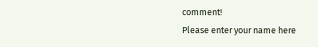comment!
Please enter your name here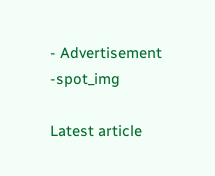- Advertisement -spot_img

Latest article